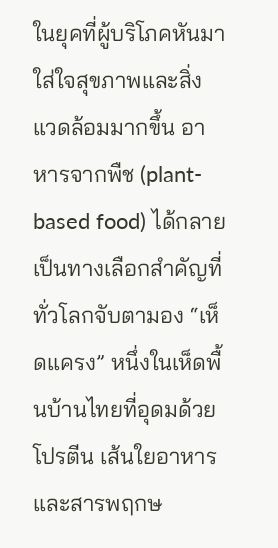ในยุคที่ผู้บริโภคหันมาใส่ใจสุขภาพและสิ่งแวดล้อมมากขึ้น อาหารจากพืช (plant-based food) ได้กลายเป็นทางเลือกสำคัญที่ทั่วโลกจับตามอง “เห็ดแครง” หนึ่งในเห็ดพื้นบ้านไทยที่อุดมด้วยโปรตีน เส้นใยอาหาร และสารพฤกษ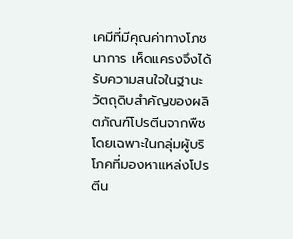เคมีที่มีคุณค่าทางโภชนาการ เห็ดแครงจึงได้รับความสนใจในฐานะวัตถุดิบสำคัญของผลิตภัณฑ์โปรตีนจากพืช โดยเฉพาะในกลุ่มผู้บริโภคที่มองหาแหล่งโปรตีน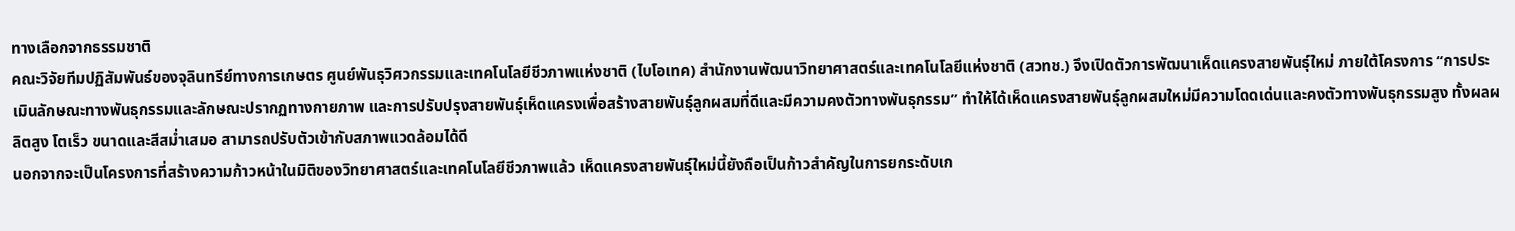ทางเลือกจากธรรมชาติ
คณะวิจัยทีมปฏิสัมพันธ์ของจุลินทรีย์ทางการเกษตร ศูนย์พันธุวิศวกรรมและเทคโนโลยีชีวภาพแห่งชาติ (ไบโอเทค) สำนักงานพัฒนาวิทยาศาสตร์และเทคโนโลยีแห่งชาติ (สวทช.) จึงเปิดตัวการพัฒนาเห็ดแครงสายพันธุ์ใหม่ ภายใต้โครงการ “การประเมินลักษณะทางพันธุกรรมและลักษณะปรากฏทางกายภาพ และการปรับปรุงสายพันธุ์เห็ดแครงเพื่อสร้างสายพันธุ์ลูกผสมที่ดีและมีความคงตัวทางพันธุกรรม” ทำให้ได้เห็ดแครงสายพันธุ์ลูกผสมใหม่มีความโดดเด่นและคงตัวทางพันธุกรรมสูง ทั้งผลผลิตสูง โตเร็ว ขนาดและสีสม่ำเสมอ สามารถปรับตัวเข้ากับสภาพแวดล้อมได้ดี
นอกจากจะเป็นโครงการที่สร้างความก้าวหน้าในมิติของวิทยาศาสตร์และเทคโนโลยีชีวภาพแล้ว เห็ดแครงสายพันธุ์ใหม่นี้ยังถือเป็นก้าวสำคัญในการยกระดับเก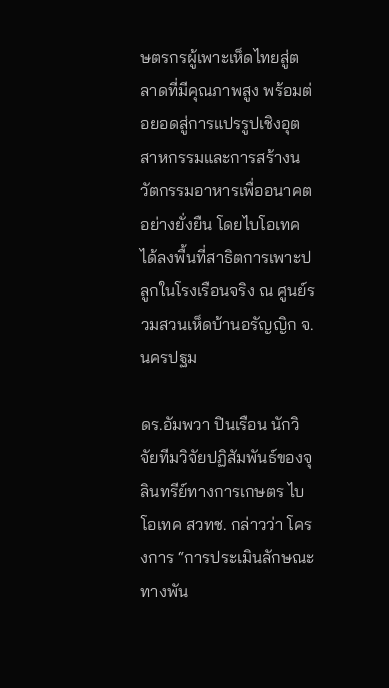ษตรกรผู้เพาะเห็ดไทยสู่ตลาดที่มีคุณภาพสูง พร้อมต่อยอดสู่การแปรรูปเชิงอุตสาหกรรมและการสร้างนวัตกรรมอาหารเพื่ออนาคตอย่างยั่งยืน โดยไบโอเทคได้ลงพื้นที่สาธิตการเพาะปลูกในโรงเรือนจริง ณ ศูนย์รวมสวนเห็ดบ้านอรัญญิก จ.นครปฐม

ดร.อัมพวา ปินเรือน นักวิจัยทีมวิจัยปฏิสัมพันธ์ของจุลินทรีย์ทางการเกษตร ไบโอเทค สวทช. กล่าวว่า โครงการ “การประเมินลักษณะทางพัน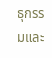ธุกรรมและ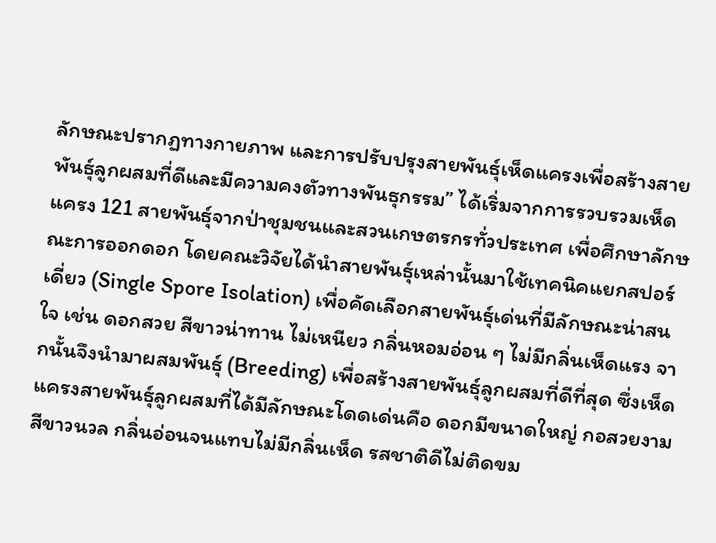ลักษณะปรากฏทางกายภาพ และการปรับปรุงสายพันธุ์เห็ดแครงเพื่อสร้างสายพันธุ์ลูกผสมที่ดีและมีความคงตัวทางพันธุกรรม” ได้เริ่มจากการรวบรวมเห็ดแครง 121 สายพันธุ์จากป่าชุมชนและสวนเกษตรกรทั่วประเทศ เพื่อศึกษาลักษณะการออกดอก โดยคณะวิจัยได้นำสายพันธุ์เหล่านั้นมาใช้เทคนิคแยกสปอร์เดี่ยว (Single Spore Isolation) เพื่อคัดเลือกสายพันธุ์เด่นที่มีลักษณะน่าสนใจ เช่น ดอกสวย สีขาวน่าทาน ไม่เหนียว กลิ่นหอมอ่อน ๆ ไม่มีกลิ่นเห็ดแรง จากนั้นจึงนำมาผสมพันธุ์ (Breeding) เพื่อสร้างสายพันธุ์ลูกผสมที่ดีที่สุด ซึ่งเห็ดแครงสายพันธุ์ลูกผสมที่ได้มีลักษณะโดดเด่นคือ ดอกมีขนาดใหญ่ กอสวยงาม สีขาวนวล กลิ่นอ่อนจนแทบไม่มีกลิ่นเห็ด รสชาติดีไม่ติดขม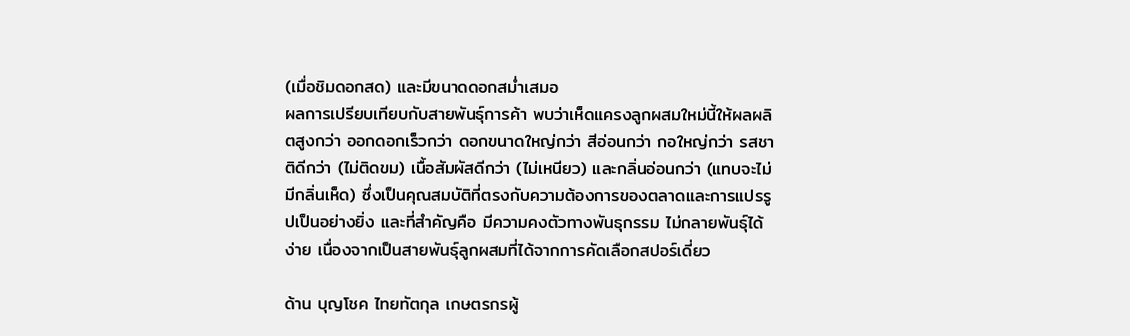(เมื่อชิมดอกสด) และมีขนาดดอกสม่ำเสมอ
ผลการเปรียบเทียบกับสายพันธุ์การค้า พบว่าเห็ดแครงลูกผสมใหม่นี้ให้ผลผลิตสูงกว่า ออกดอกเร็วกว่า ดอกขนาดใหญ่กว่า สีอ่อนกว่า กอใหญ่กว่า รสชาติดีกว่า (ไม่ติดขม) เนื้อสัมผัสดีกว่า (ไม่เหนียว) และกลิ่นอ่อนกว่า (แทบจะไม่มีกลิ่นเห็ด) ซึ่งเป็นคุณสมบัติที่ตรงกับความต้องการของตลาดและการแปรรูปเป็นอย่างยิ่ง และที่สำคัญคือ มีความคงตัวทางพันธุกรรม ไม่กลายพันธุ์ได้ง่าย เนื่องจากเป็นสายพันธุ์ลูกผสมที่ได้จากการคัดเลือกสปอร์เดี่ยว

ด้าน บุญโชค ไทยทัตกุล เกษตรกรผู้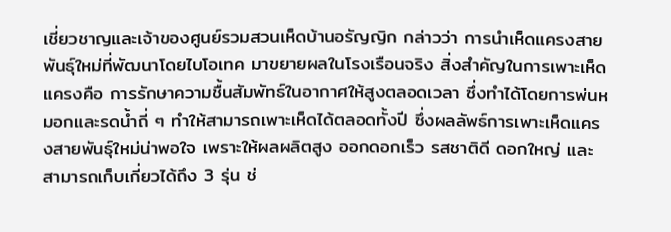เชี่ยวชาญและเจ้าของศูนย์รวมสวนเห็ดบ้านอรัญญิก กล่าวว่า การนำเห็ดแครงสายพันธุ์ใหม่ที่พัฒนาโดยไบโอเทค มาขยายผลในโรงเรือนจริง สิ่งสำคัญในการเพาะเห็ดแครงคือ การรักษาความชื้นสัมพัทธ์ในอากาศให้สูงตลอดเวลา ซึ่งทำได้โดยการพ่นหมอกและรดน้ำถี่ ๆ ทำให้สามารถเพาะเห็ดได้ตลอดทั้งปี ซึ่งผลลัพธ์การเพาะเห็ดแครงสายพันธุ์ใหม่น่าพอใจ เพราะให้ผลผลิตสูง ออกดอกเร็ว รสชาติดี ดอกใหญ่ และสามารถเก็บเกี่ยวได้ถึง 3 รุ่น ช่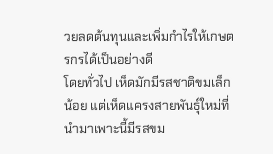วยลดต้นทุนและเพิ่มกำไรให้เกษตรกรได้เป็นอย่างดี
โดยทั่วไป เห็ดมักมีรสชาติขมเล็กน้อย แต่เห็ดแครงสายพันธุ์ใหม่ที่นำมาเพาะนี้มีรสขม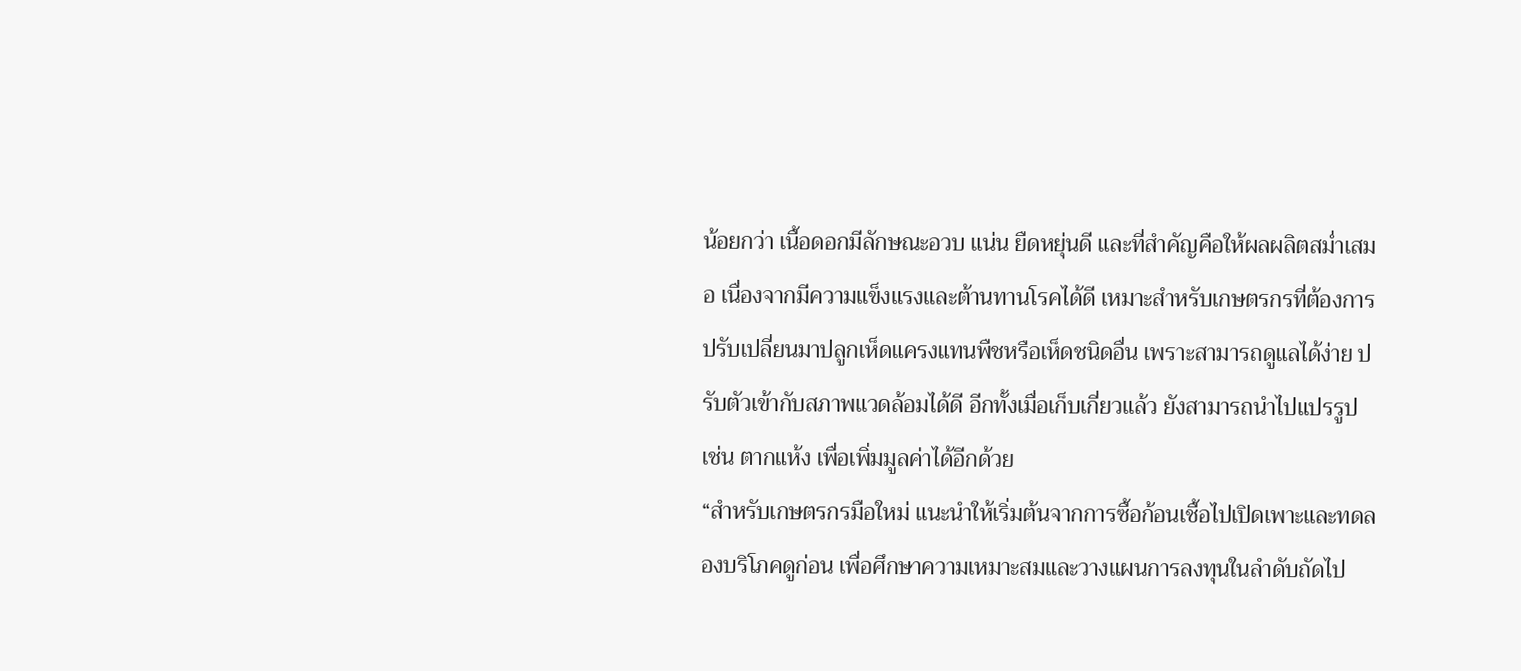น้อยกว่า เนื้อดอกมีลักษณะอวบ แน่น ยืดหยุ่นดี และที่สำคัญคือให้ผลผลิตสม่ำเสมอ เนื่องจากมีความแข็งแรงและต้านทานโรคได้ดี เหมาะสำหรับเกษตรกรที่ต้องการปรับเปลี่ยนมาปลูกเห็ดแครงแทนพืชหรือเห็ดชนิดอื่น เพราะสามารถดูแลได้ง่าย ปรับตัวเข้ากับสภาพแวดล้อมได้ดี อีกทั้งเมื่อเก็บเกี่ยวแล้ว ยังสามารถนำไปแปรรูป เช่น ตากแห้ง เพื่อเพิ่มมูลค่าได้อีกด้วย
“สำหรับเกษตรกรมือใหม่ แนะนำให้เริ่มต้นจากการซื้อก้อนเชื้อไปเปิดเพาะและทดลองบริโภคดูก่อน เพื่อศึกษาความเหมาะสมและวางแผนการลงทุนในลำดับถัดไป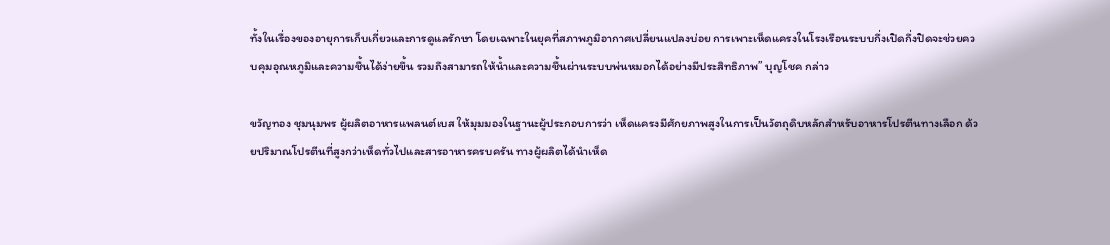ทั้งในเรื่องของอายุการเก็บเกี่ยวและการดูแลรักษา โดยเฉพาะในยุคที่สภาพภูมิอากาศเปลี่ยนแปลงบ่อย การเพาะเห็ดแครงในโรงเรือนระบบกึ่งเปิดกึ่งปิดจะช่วยควบคุมอุณหภูมิและความชื้นได้ง่ายขึ้น รวมถึงสามารถให้น้ำและความชื้นผ่านระบบพ่นหมอกได้อย่างมีประสิทธิภาพ” บุญโชค กล่าว

ขวัญทอง ชุมนุมพร ผู้ผลิตอาหารแพลนต์เบส ให้มุมมองในฐานะผู้ประกอบการว่า เห็ดแครงมีศักยภาพสูงในการเป็นวัตถุดิบหลักสำหรับอาหารโปรตีนทางเลือก ด้วยปริมาณโปรตีนที่สูงกว่าเห็ดทั่วไปและสารอาหารครบครัน ทางผู้ผลิตได้นำเห็ด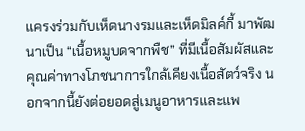แครงร่วมกับเห็ดนางรมและเห็ดมิลค์กี้ มาพัฒนาเป็น “เนื้อหมูบดจากพืช” ที่มีเนื้อสัมผัสและคุณค่าทางโภชนาการใกล้เคียงเนื้อสัตว์จริง นอกจากนี้ยังต่อยอดสู่เมนูอาหารและแพ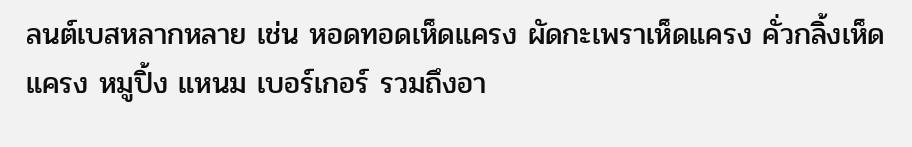ลนต์เบสหลากหลาย เช่น หอดทอดเห็ดแครง ผัดกะเพราเห็ดแครง คั่วกลิ้งเห็ดแครง หมูปิ้ง แหนม เบอร์เกอร์ รวมถึงอา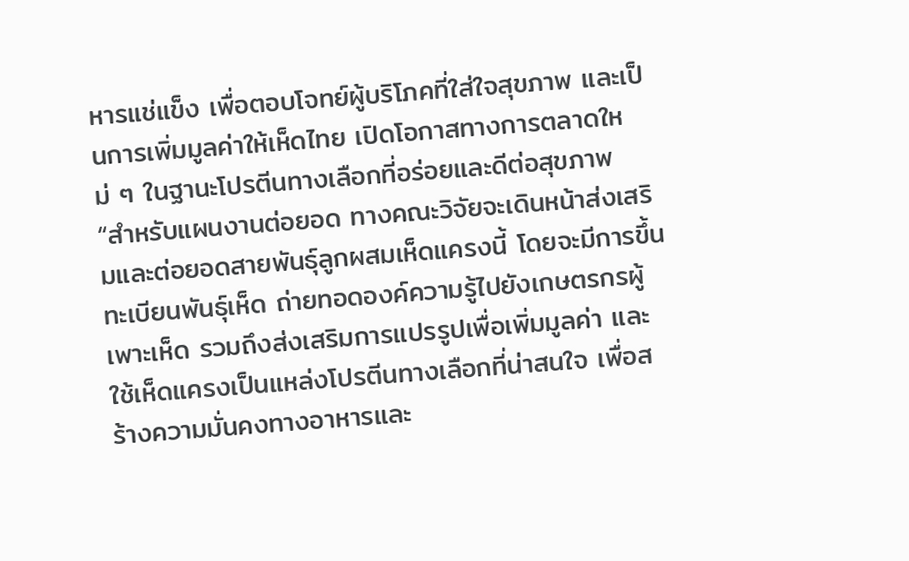หารแช่แข็ง เพื่อตอบโจทย์ผู้บริโภคที่ใส่ใจสุขภาพ และเป็นการเพิ่มมูลค่าให้เห็ดไทย เปิดโอกาสทางการตลาดใหม่ ๆ ในฐานะโปรตีนทางเลือกที่อร่อยและดีต่อสุขภาพ
“สำหรับแผนงานต่อยอด ทางคณะวิจัยจะเดินหน้าส่งเสริมและต่อยอดสายพันธุ์ลูกผสมเห็ดแครงนี้ โดยจะมีการขึ้นทะเบียนพันธุ์เห็ด ถ่ายทอดองค์ความรู้ไปยังเกษตรกรผู้เพาะเห็ด รวมถึงส่งเสริมการแปรรูปเพื่อเพิ่มมูลค่า และใช้เห็ดแครงเป็นแหล่งโปรตีนทางเลือกที่น่าสนใจ เพื่อสร้างความมั่นคงทางอาหารและ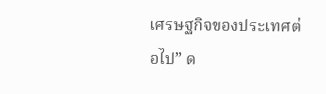เศรษฐกิจของประเทศต่อไป” ด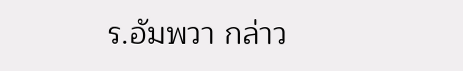ร.อัมพวา กล่าว